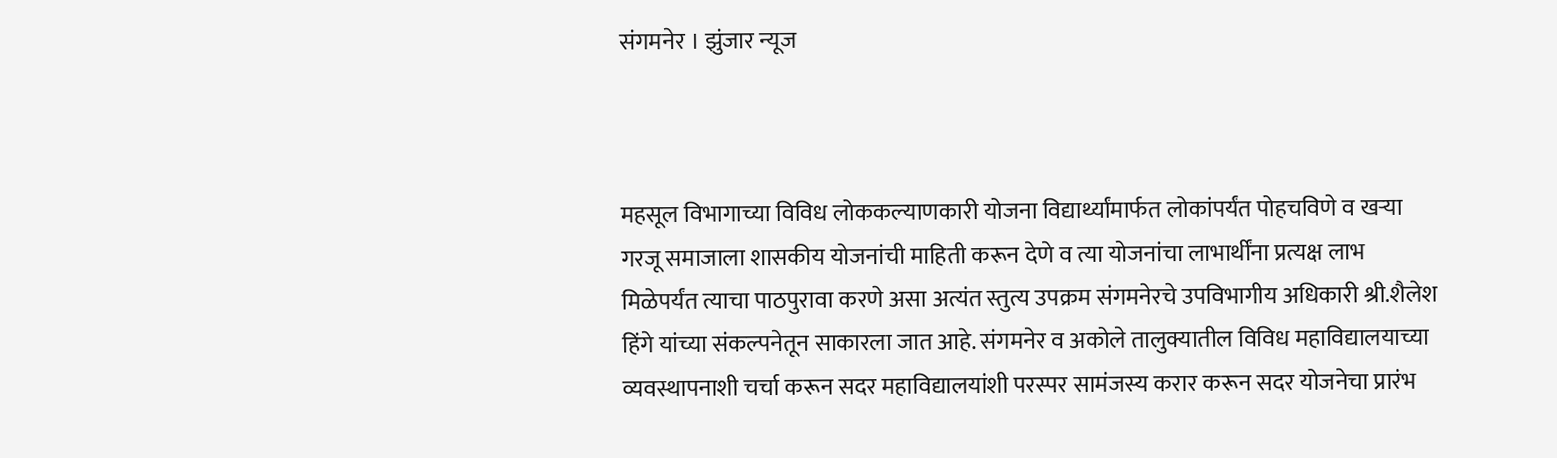संगमनेर । झुंजार न्यूज



महसूल विभागाच्या विविध लोककल्याणकारी योजना विद्यार्थ्यांमार्फत लोकांपर्यंत पोहचविणे व खऱ्या गरजू समाजाला शासकीय योजनांची माहिती करून देणे व त्या योजनांचा लाभार्थींना प्रत्यक्ष लाभ मिळेपर्यंत त्याचा पाठपुरावा करणे असा अत्यंत स्तुत्य उपक्रम संगमनेरचे उपविभागीय अधिकारी श्री.शैलेश हिंगे यांच्या संकल्पनेतून साकारला जात आहे. संगमनेर व अकोले तालुक्यातील विविध महाविद्यालयाच्या व्यवस्थापनाशी चर्चा करून सदर महाविद्यालयांशी परस्पर सामंजस्य करार करून सदर योजनेचा प्रारंभ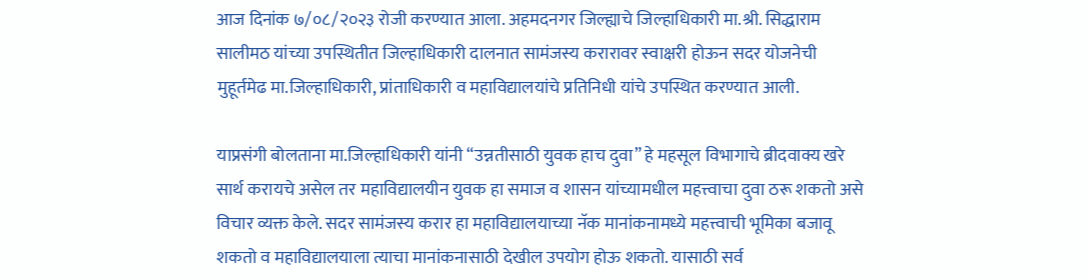आज दिनांक ७/०८/२०२३ रोजी करण्यात आला. अहमदनगर जिल्ह्याचे जिल्हाधिकारी मा.श्री. सिद्धाराम सालीमठ यांच्या उपस्थितीत जिल्हाधिकारी दालनात सामंजस्य करारावर स्वाक्षरी होऊन सदर योजनेची मुहूर्तमेढ मा.जिल्हाधिकारी, प्रांताधिकारी व महाविद्यालयांचे प्रतिनिधी यांचे उपस्थित करण्यात आली.

याप्रसंगी बोलताना मा.जिल्हाधिकारी यांनी “उन्नतीसाठी युवक हाच दुवा” हे महसूल विभागाचे ब्रीदवाक्य खरे सार्थ करायचे असेल तर महाविद्यालयीन युवक हा समाज व शासन यांच्यामधील महत्त्वाचा दुवा ठरू शकतो असे विचार व्यक्त केले. सदर सामंजस्य करार हा महाविद्यालयाच्या नॅक मानांकनामध्ये महत्त्वाची भूमिका बजावू शकतो व महाविद्यालयाला त्याचा मानांकनासाठी देखील उपयोग होऊ शकतो. यासाठी सर्व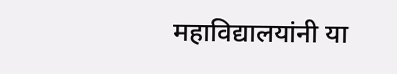महाविद्यालयांनी या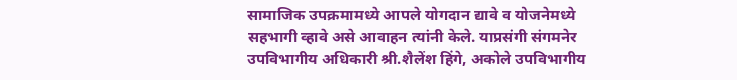सामाजिक उपक्रमामध्ये आपले योगदान द्यावे व योजनेमध्ये सहभागी व्हावे असे आवाहन त्यांनी केले. याप्रसंगी संगमनेर उपविभागीय अधिकारी श्री.शैलेंश हिंगे, अकोले उपविभागीय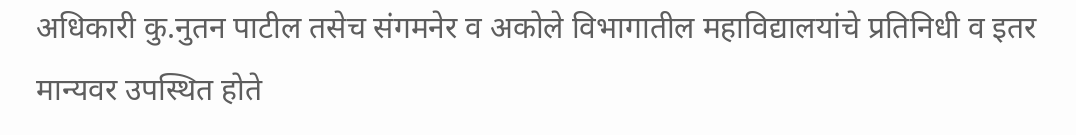अधिकारी कु.नुतन पाटील तसेच संगमनेर व अकोले विभागातील महाविद्यालयांचे प्रतिनिधी व इतर मान्यवर उपस्थित होते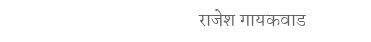राजेश गायकवाड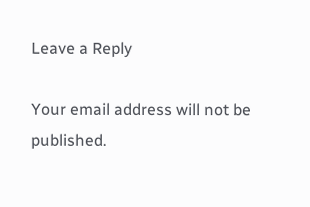Leave a Reply

Your email address will not be published.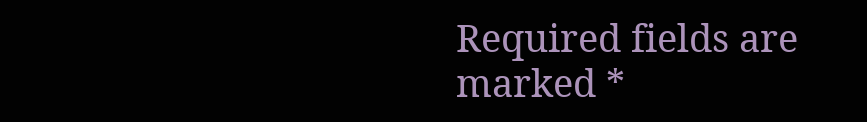Required fields are marked *